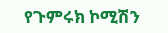የጉምሩክ ኮሚሽን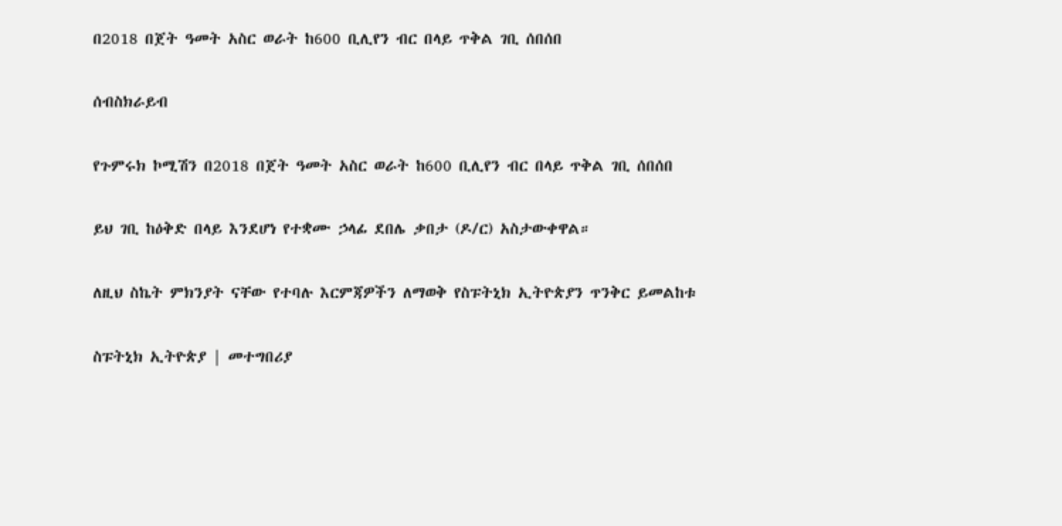በ2018 በጀት ዓመት አስር ወራት ከ600 ቢሊየን ብር በላይ ጥቅል ገቢ ሰበሰበ

ሰብስክራይብ

የጉምሩክ ኮሚሽን በ2018 በጀት ዓመት አስር ወራት ከ600 ቢሊየን ብር በላይ ጥቅል ገቢ ሰበሰበ

ይህ ገቢ ከዕቅድ በላይ እንደሆነ የተቋሙ ኃላፊ ደበሌ ቃበታ (ዶ/ር) አስታውቀዋል።

ለዚህ ስኬት ምክንያት ናቸው የተባሉ እርምጃዎችን ለማወቅ የስፑትኒክ ኢትዮጵያን ጥንቅር ይመልከቱ

ስፑትኒክ ኢትዮጵያ | መተግበሪያ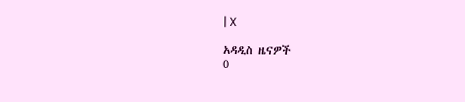| X

አዳዲስ ዜናዎች
0